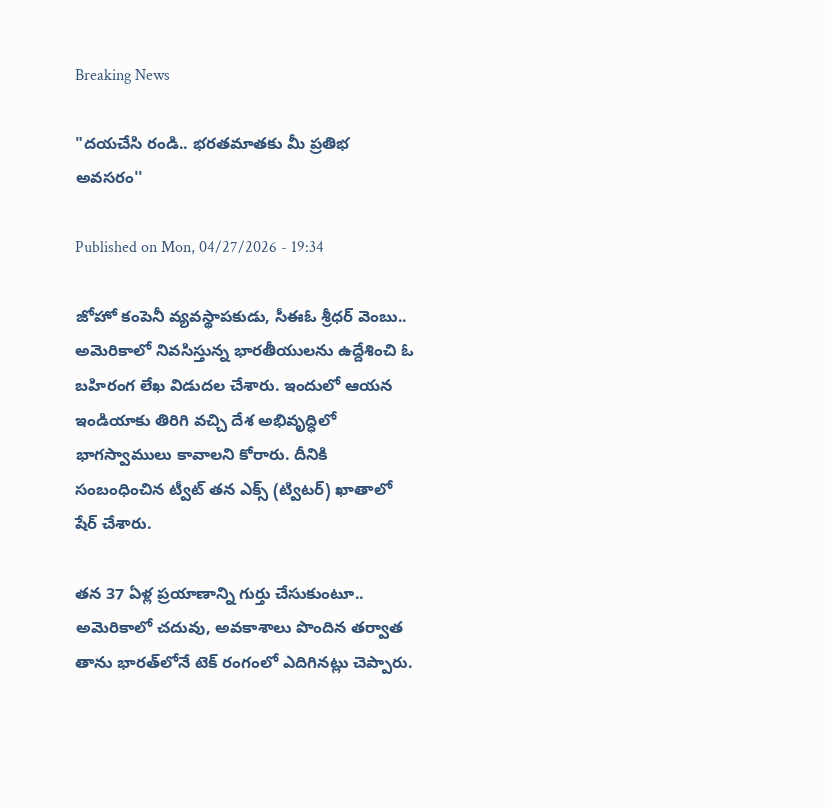Breaking News

"దయచేసి రండి.. భరతమాతకు మీ ప్రతిభ అవసరం''

Published on Mon, 04/27/2026 - 19:34

జోహో కంపెనీ వ్యవస్థాపకుడు, సీఈఓ శ్రీధర్ వెంబు.. అమెరికాలో నివసిస్తున్న భారతీయులను ఉద్దేశించి ఓ బహిరంగ లేఖ విడుదల చేశారు. ఇందులో ఆయన ఇండియాకు తిరిగి వచ్చి దేశ అభివృద్ధిలో భాగస్వాములు కావాలని కోరారు. దీనికి సంబంధించిన ట్వీట్ తన ఎక్స్ (ట్విటర్) ఖాతాలో షేర్ చేశారు.

తన 37 ఏళ్ల ప్రయాణాన్ని గుర్తు చేసుకుంటూ.. అమెరికాలో చదువు, అవకాశాలు పొందిన తర్వాత తాను భారత్‌లోనే టెక్ రంగంలో ఎదిగినట్లు చెప్పారు.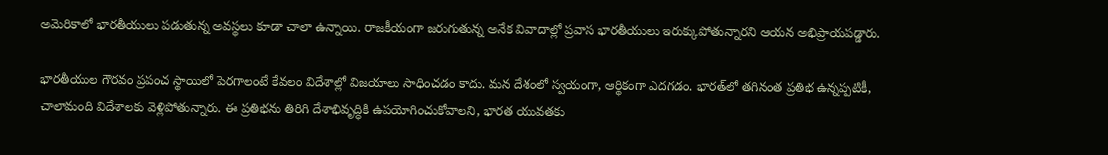అమెరికాలో భారతీయులు పడుతున్న అవస్థలు కూడా చాలా ఉన్నాయి. రాజకీయంగా జరుగుతున్న అనేక వివాదాల్లో ప్రవాస భారతీయులు ఇరుక్కుపోతున్నారని ఆయన అభిప్రాయపడ్డారు.

భారతీయుల గౌరవం ప్రపంచ స్థాయిలో పెరగాలంటే కేవలం విదేశాల్లో విజయాలు సాధించడం కాదు. మన దేశంలో స్వయంగా, ఆర్థికంగా ఎదగడం. భారత్‌లో తగినంత ప్రతిభ ఉన్నప్పటికీ, చాలామంది విదేశాలకు వెళ్లిపోతున్నారు. ఈ ప్రతిభను తిరిగి దేశాభివృద్ధికి ఉపయోగించుకోవాలని, భారత యువతకు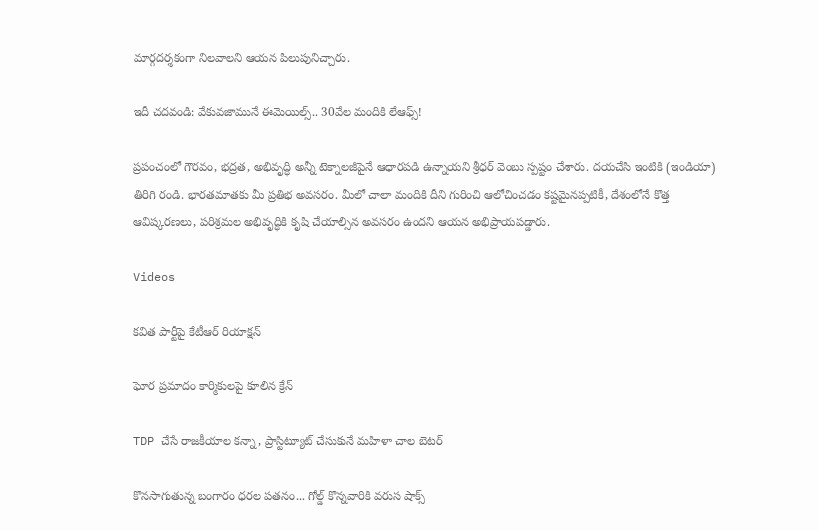మార్గదర్శకంగా నిలవాలని ఆయన పిలుపునిచ్చారు.

ఇదీ చదవండి: వేకువజామునే ఈమెయిల్స్‌.. 30వేల మందికి లేఆఫ్స్!

ప్రపంచంలో గౌరవం, భద్రత, అభివృద్ధి అన్నీ టెక్నాలజీపైనే ఆధారపడి ఉన్నాయని శ్రీధర్ వెంబు స్పష్టం చేశారు. దయచేసి ఇంటికి (ఇండియా) తిరిగి రండి. భారతమాతకు మీ ప్రతిభ అవసరం. మీలో చాలా మందికి దీని గురించి ఆలోచించడం కష్టమైనప్పటికీ, దేశంలోనే కొత్త ఆవిష్కరణలు, పరిశ్రమల అభివృద్ధికి కృషి చేయాల్సిన అవసరం ఉందని ఆయన అభిప్రాయపడ్డారు.

Videos

కవిత పార్టీపై కేటీఆర్ రియాక్షన్

ఘోర ప్రమాదం కార్మికులపై కూలిన క్రేన్

TDP చేసే రాజకీయాల కన్నా, ప్రాస్టిట్యూట్ చేసుకునే మహిళా చాల బెటర్

కొనసాగుతున్న బంగారం ధరల పతనం... గోల్డ్ కొన్నవారికి వరుస షాక్స్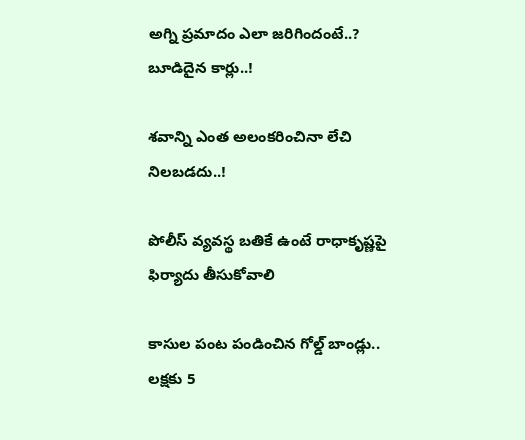అగ్ని ప్రమాదం ఎలా జరిగిందంటే..? బూడిదైన కార్లు..!

శవాన్ని ఎంత అలంకరించినా లేచి నిలబడదు..!

పోలీస్ వ్యవస్థ బతికే ఉంటే రాధాకృష్ణపై ఫిర్యాదు తీసుకోవాలి

కాసుల పంట పండించిన గోల్డ్ బాండ్లు.. లక్షకు 5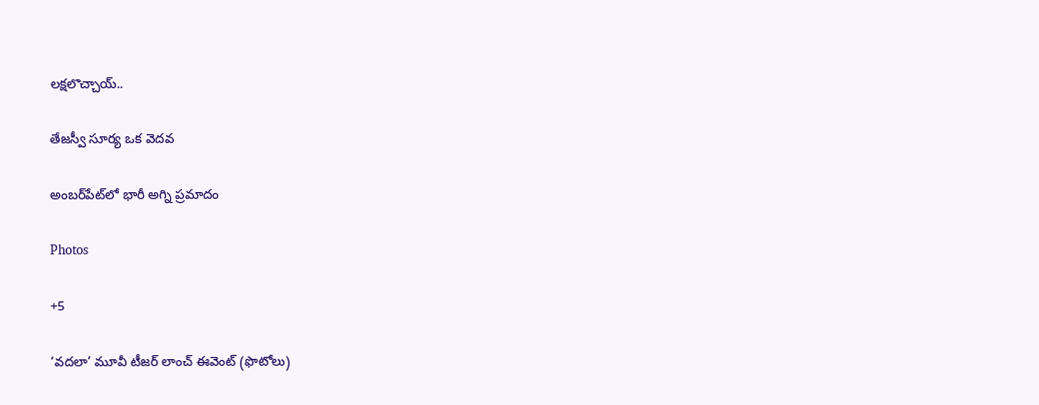లక్షలొచ్చాయ్..

తేజస్వీ సూర్య ఒక వెదవ

అంబర్‌పేట్‌లో భారీ అగ్ని ప్రమాదం

Photos

+5

‘వదలా’ మూవీ టీజర్‌ లాంచ్‌ ఈవెంట్‌ (ఫొటోలు)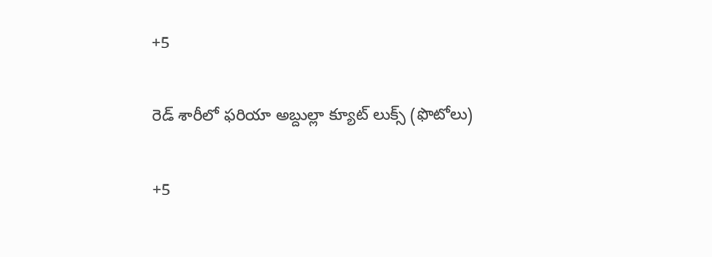+5

రెడ్‌ శారీలో ఫరియా అబ్దుల్లా క్యూట్ లుక్స్‌ (ఫొటోలు)

+5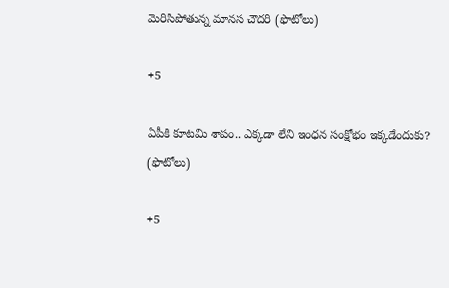మెరిసిపోతున్న మానస చౌదరి (ఫొటోలు)

+5

ఏపీకి కూటమి శాపం.. ఎక్కడా లేని ఇంధన సంక్షోభం ఇక్కడేందుకు? (ఫొటోలు)

+5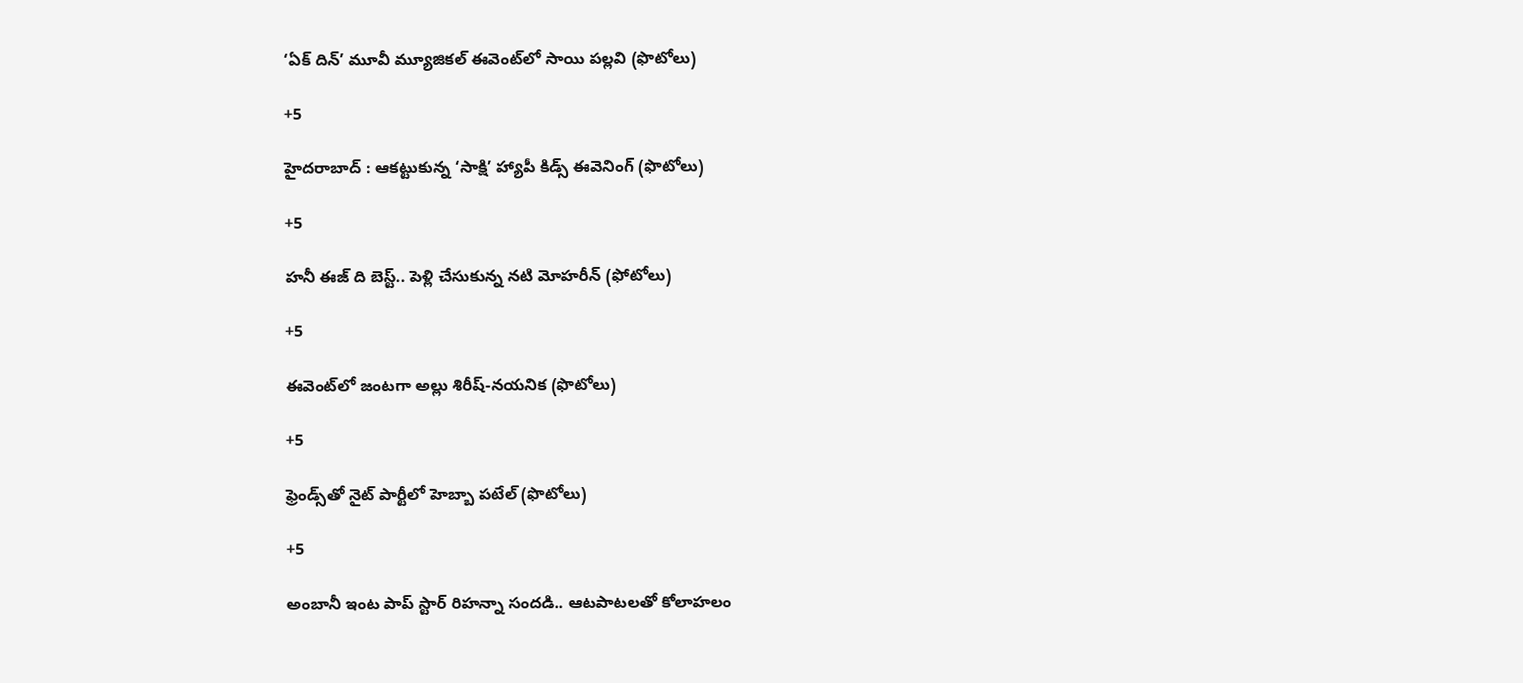‘ఏక్‌ దిన్‌’ మూవీ మ్యూజికల్‌ ఈవెంట్‌లో సాయి పల్లవి (ఫొటోలు)

+5

హైదరాబాద్ : ఆకట్టుకున్న ‘సాక్షి’ హ్యాపీ కిడ్స్‌ ఈవెనింగ్‌ (ఫొటోలు)

+5

హనీ ఈజ్‌ ది బెస్ట్‌.. పెళ్లి చేసుకున్న నటి మోహరీన్‌ (ఫోటోలు)

+5

ఈవెంట్‌లో జంటగా అల్లు శిరీష్-నయనిక (ఫొటోలు)

+5

ఫ్రెండ్స్‌తో నైట్ పార్టీలో హెబ్బా పటేల్ (ఫొటోలు)

+5

అంబానీ ఇంట పాప్ స్టార్ రిహన్నా సందడి.. ఆటపాటలతో కోలాహలం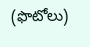(ఫొటోలు)